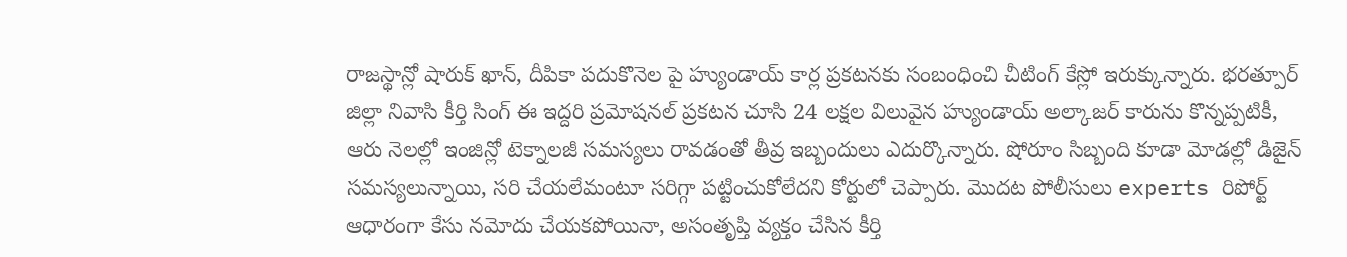రాజస్థాన్లో షారుక్ ఖాన్, దీపికా పదుకొనెల పై హ్యుండాయ్ కార్ల ప్రకటనకు సంబంధించి చీటింగ్ కేస్లో ఇరుక్కున్నారు. భరత్పూర్ జిల్లా నివాసి కీర్తి సింగ్ ఈ ఇద్దరి ప్రమోషనల్ ప్రకటన చూసి 24 లక్షల విలువైన హ్యుండాయ్ అల్కాజర్ కారును కొన్నప్పటికీ, ఆరు నెలల్లో ఇంజిన్లో టెక్నాలజీ సమస్యలు రావడంతో తీవ్ర ఇబ్బందులు ఎదుర్కొన్నారు. షోరూం సిబ్బంది కూడా మోడల్లో డిజైన్ సమస్యలున్నాయి, సరి చేయలేమంటూ సరిగ్గా పట్టించుకోలేదని కోర్టులో చెప్పారు. మొదట పోలీసులు experts రిపోర్ట్ ఆధారంగా కేసు నమోదు చేయకపోయినా, అసంతృప్తి వ్యక్తం చేసిన కీర్తి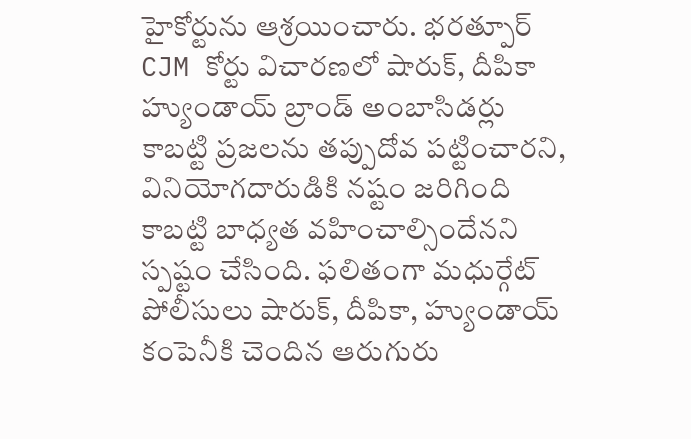హైకోర్టును ఆశ్రయించారు. భరత్పూర్ CJM కోర్టు విచారణలో షారుక్, దీపికా హ్యుండాయ్ బ్రాండ్ అంబాసిడర్లు కాబట్టి ప్రజలను తప్పుదోవ పట్టించారని, వినియోగదారుడికి నష్టం జరిగింది కాబట్టి బాధ్యత వహించాల్సిందేనని స్పష్టం చేసింది. ఫలితంగా మధుర్గేట్ పోలీసులు షారుక్, దీపికా, హ్యుండాయ్ కంపెనీకి చెందిన ఆరుగురు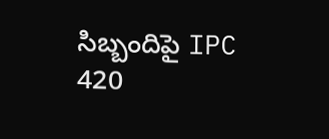సిబ్బందిపై IPC 420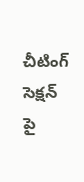చీటింగ్ సెక్షన్ పై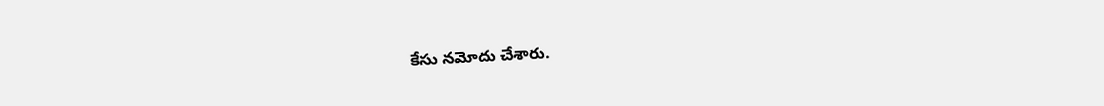కేసు నమోదు చేశారు.